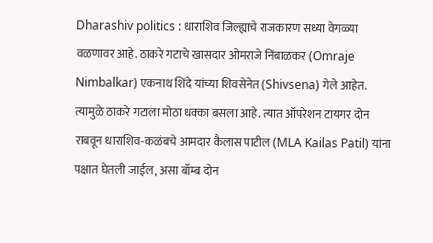Dharashiv politics : धाराशिव जिल्ह्याचे राजकारण सध्या वेगळ्या वळणावर आहे. ठाकरे गटाचे खासदार ओमराजे निंबाळकर (Omraje Nimbalkar) एकनाथ शिंदे यांच्या शिवसेनेत (Shivsena) गेले आहेत. त्यामुळे ठाकरे गटाला मोठा धक्का बसला आहे. त्यात ऑपरेशन टायगर दोन राबवून धाराशिव-कळंबचे आमदार कैलास पाटील (MLA Kailas Patil) यांना पक्षात घेतली जाईल, असा बॉम्ब दोन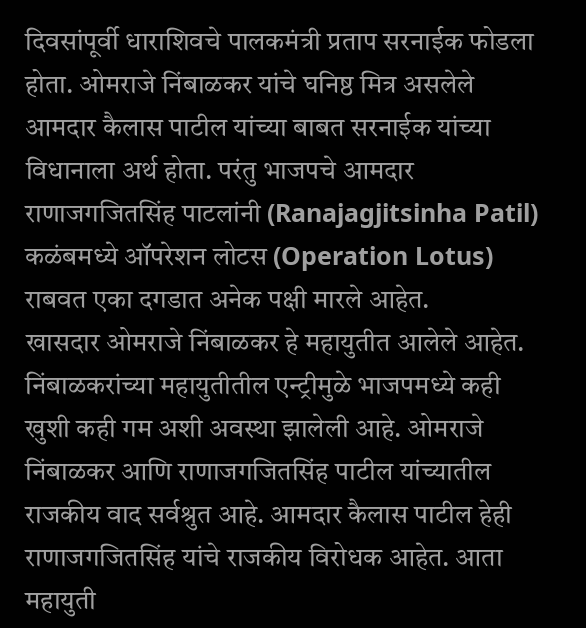दिवसांपूर्वी धाराशिवचे पालकमंत्री प्रताप सरनाईक फोडला होता. ओमराजे निंबाळकर यांचे घनिष्ठ मित्र असलेले आमदार कैलास पाटील यांच्या बाबत सरनाईक यांच्या विधानाला अर्थ होता. परंतु भाजपचे आमदार राणाजगजितसिंह पाटलांनी (Ranajagjitsinha Patil) कळंबमध्ये ऑपरेशन लोटस (Operation Lotus) राबवत एका दगडात अनेक पक्षी मारले आहेत.
खासदार ओमराजे निंबाळकर हे महायुतीत आलेले आहेत. निंबाळकरांच्या महायुतीतील एन्ट्रीमुळे भाजपमध्ये कही खुशी कही गम अशी अवस्था झालेली आहे. ओमराजे निंबाळकर आणि राणाजगजितसिंह पाटील यांच्यातील राजकीय वाद सर्वश्रुत आहे. आमदार कैलास पाटील हेही राणाजगजितसिंह यांचे राजकीय विरोधक आहेत. आता महायुती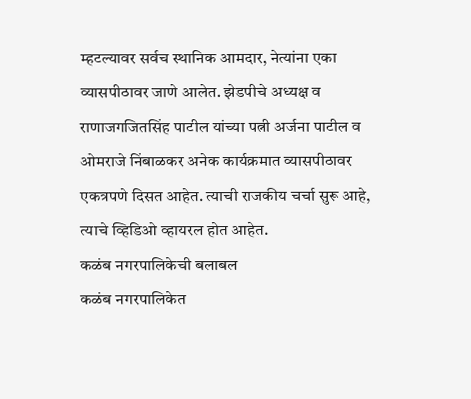म्हटल्यावर सर्वच स्थानिक आमदार, नेत्यांना एका व्यासपीठावर जाणे आलेत. झेडपीचे अध्यक्ष व राणाजगजितसिंह पाटील यांच्या पत्नी अर्जना पाटील व ओमराजे निंबाळकर अनेक कार्यक्रमात व्यासपीठावर एकत्रपणे दिसत आहेत. त्याची राजकीय चर्चा सुरू आहे, त्याचे व्हिडिओ व्हायरल होत आहेत.
कळंब नगरपालिकेची बलाबल
कळंब नगरपालिकेत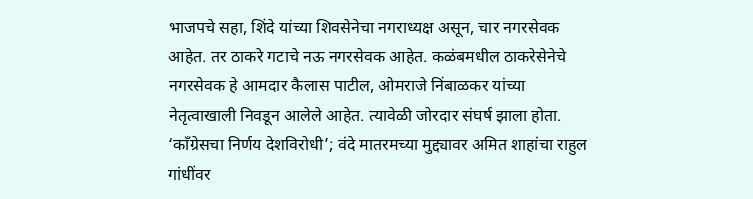भाजपचे सहा, शिंदे यांच्या शिवसेनेचा नगराध्यक्ष असून, चार नगरसेवक आहेत. तर ठाकरे गटाचे नऊ नगरसेवक आहेत. कळंबमधील ठाकरेसेनेचे नगरसेवक हे आमदार कैलास पाटील, ओमराजे निंबाळकर यांच्या नेतृत्वाखाली निवडून आलेले आहेत. त्यावेळी जोरदार संघर्ष झाला होता.
‘काँग्रेसचा निर्णय देशविरोधी’; वंदे मातरमच्या मुद्द्यावर अमित शाहांचा राहुल गांधींवर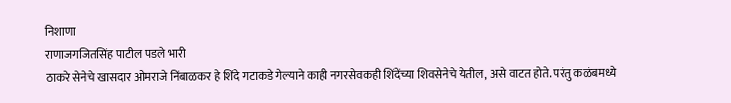निशाणा
राणाजगजितसिंह पाटील पडले भारी
ठाकरे सेनेचे खासदार ओमराजे निंबाळकर हे शिंदे गटाकडे गेल्याने काही नगरसेवकही शिंदेंच्या शिवसेनेचे येतील, असे वाटत होते. परंतु कळंबमध्ये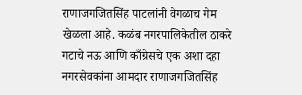राणाजगजितसिंह पाटलांनी वेगळाच गेम खेळला आहे. कळंब नगरपालिकेतील ठाकरे गटाचे नऊ आणि काँग्रेसचे एक अशा दहा नगरसेवकांना आमदार राणाजगजितसिंह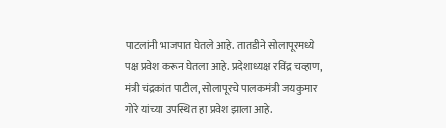पाटलांनी भाजपात घेतले आहे. तातडीने सोलापूरमध्ये पक्ष प्रवेश करून घेतला आहे. प्रदेशाध्यक्ष रविंद्र चव्हाण, मंत्री चंद्रकांत पाटील, सोलापूरचे पालकमंत्री जयकुमार गोरे यांच्या उपस्थित हा प्रवेश झाला आहे.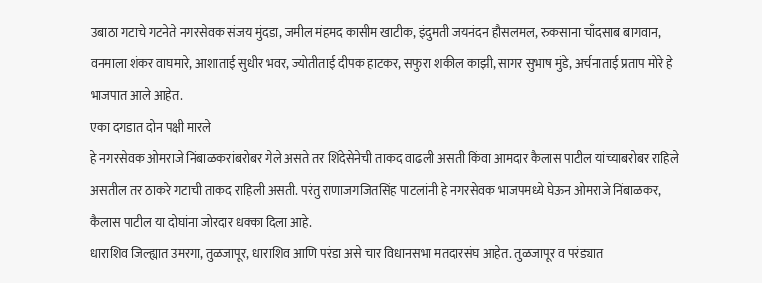उबाठा गटाचे गटनेते नगरसेवक संजय मुंदडा, जमील मंहमद कासीम खाटीक, इंदुमती जयनंदन हौसलमल, रुकसाना चाँदसाब बागवान, वनमाला शंकर वाघमारे, आशाताई सुधीर भवर, ज्योतीताई दीपक हाटकर, सफुरा शकील काझी, सागर सुभाष मुंडे, अर्चनाताई प्रताप मोरे हे भाजपात आले आहेत.
एका दगडात दोन पक्षी मारले
हे नगरसेवक ओमराजे निंबाळकरांबरोबर गेले असते तर शिंदेसेनेची ताकद वाढली असती किंवा आमदार कैलास पाटील यांच्याबरोबर राहिले असतील तर ठाकरे गटाची ताकद राहिली असती. परंतु राणाजगजितसिंह पाटलांनी हे नगरसेवक भाजपमध्ये घेऊन ओमराजे निंबाळकर, कैलास पाटील या दोघांना जोरदार धक्का दिला आहे.
धाराशिव जिल्ह्यात उमरगा, तुळजापूर, धाराशिव आणि परंडा असे चार विधानसभा मतदारसंघ आहेत. तुळजापूर व परंड्यात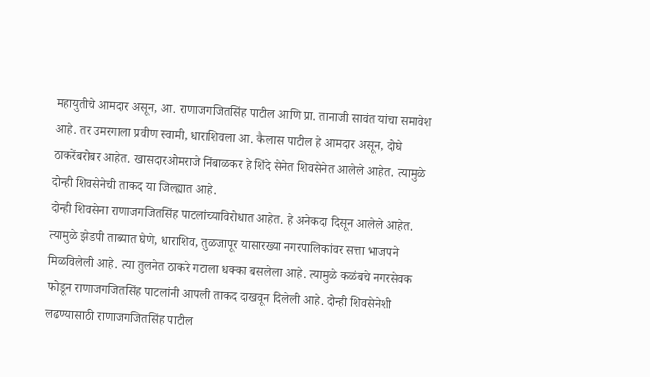महायुतीचे आमदार असून, आ. राणाजगजितसिंह पाटील आणि प्रा. तानाजी सावंत यांचा समावेश आहे. तर उमरगाला प्रवीण स्वामी, धाराशिवला आ. कैलास पाटील हे आमदार असून, दोघे ठाकरेंबरोबर आहेत. खासदारओमराजे निंबाळकर हे शिंदे सेनेत शिवसेनेत आलेले आहेत. त्यामुळे दोन्ही शिवसेनेची ताकद या जिल्ह्यात आहे.
दोन्ही शिवसेना राणाजगजितसिंह पाटलांच्याविरोधात आहेत. हे अनेकदा दिसून आलेले आहेत. त्यामुळे झेडपी ताब्यात घेणे, धाराशिव, तुळजापूर यासारख्या नगरपालिकांवर सत्ता भाजपने मिळविलेली आहे. त्या तुलनेत ठाकरे गटाला धक्का बसलेला आहे. त्यामुळे कळंबचे नगरसेवक फोडून राणाजगजितसिंह पाटलांनी आपली ताकद दाखवून दिलेली आहे. दोन्ही शिवसेनेशी लढण्यासाठी राणाजगजितसिंह पाटील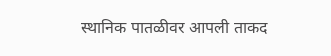स्थानिक पातळीवर आपली ताकद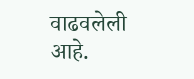वाढवलेली आहे.